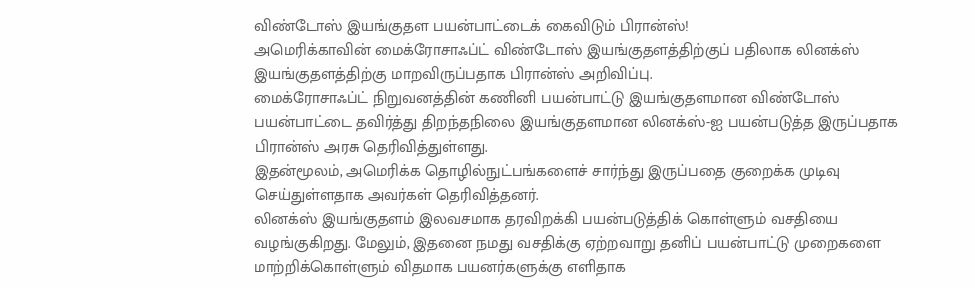விண்டோஸ் இயங்குதள பயன்பாட்டைக் கைவிடும் பிரான்ஸ்!
அமெரிக்காவின் மைக்ரோசாஃப்ட் விண்டோஸ் இயங்குதளத்திற்குப் பதிலாக லினக்ஸ் இயங்குதளத்திற்கு மாறவிருப்பதாக பிரான்ஸ் அறிவிப்பு.
மைக்ரோசாஃப்ட் நிறுவனத்தின் கணினி பயன்பாட்டு இயங்குதளமான விண்டோஸ் பயன்பாட்டை தவிர்த்து திறந்தநிலை இயங்குதளமான லினக்ஸ்-ஐ பயன்படுத்த இருப்பதாக பிரான்ஸ் அரசு தெரிவித்துள்ளது.
இதன்மூலம், அமெரிக்க தொழில்நுட்பங்களைச் சார்ந்து இருப்பதை குறைக்க முடிவு செய்துள்ளதாக அவர்கள் தெரிவித்தனர்.
லினக்ஸ் இயங்குதளம் இலவசமாக தரவிறக்கி பயன்படுத்திக் கொள்ளும் வசதியை வழங்குகிறது. மேலும், இதனை நமது வசதிக்கு ஏற்றவாறு தனிப் பயன்பாட்டு முறைகளை மாற்றிக்கொள்ளும் விதமாக பயனர்களுக்கு எளிதாக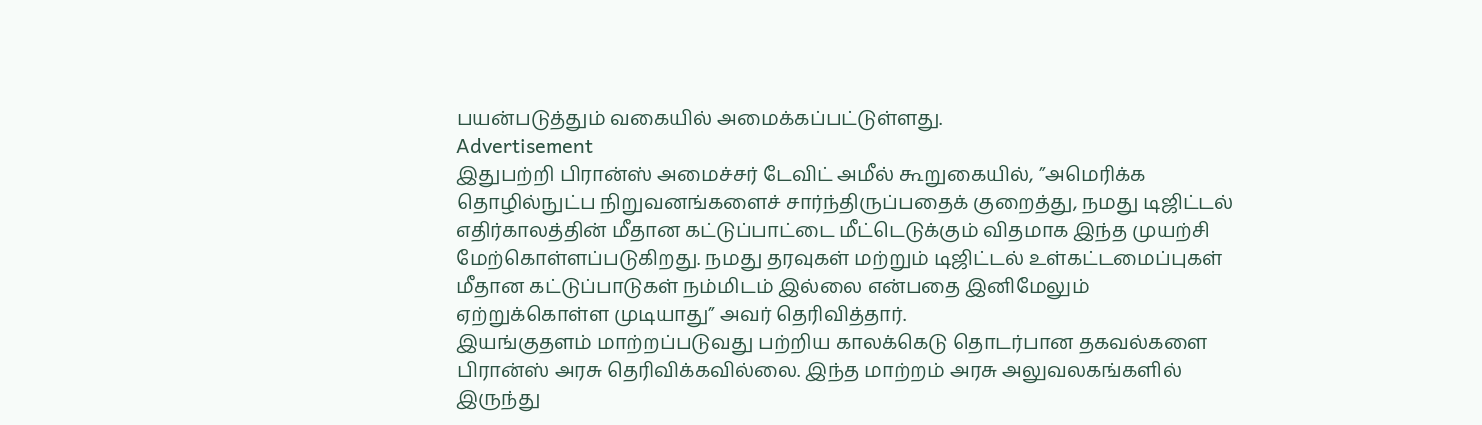பயன்படுத்தும் வகையில் அமைக்கப்பட்டுள்ளது.
Advertisement
இதுபற்றி பிரான்ஸ் அமைச்சர் டேவிட் அமீல் கூறுகையில், ”அமெரிக்க தொழில்நுட்ப நிறுவனங்களைச் சார்ந்திருப்பதைக் குறைத்து, நமது டிஜிட்டல் எதிர்காலத்தின் மீதான கட்டுப்பாட்டை மீட்டெடுக்கும் விதமாக இந்த முயற்சி மேற்கொள்ளப்படுகிறது. நமது தரவுகள் மற்றும் டிஜிட்டல் உள்கட்டமைப்புகள் மீதான கட்டுப்பாடுகள் நம்மிடம் இல்லை என்பதை இனிமேலும் ஏற்றுக்கொள்ள முடியாது” அவர் தெரிவித்தார்.
இயங்குதளம் மாற்றப்படுவது பற்றிய காலக்கெடு தொடர்பான தகவல்களை பிரான்ஸ் அரசு தெரிவிக்கவில்லை. இந்த மாற்றம் அரசு அலுவலகங்களில் இருந்து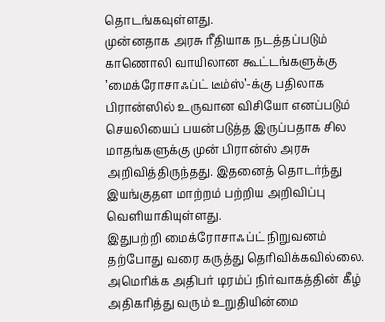தொடங்கவுள்ளது.
முன்னதாக அரசு ரீதியாக நடத்தப்படும் காணொலி வாயிலான கூட்டங்களுக்கு ’மைக்ரோசாஃப்ட் டீம்ஸ்’-க்கு பதிலாக பிரான்ஸில் உருவான விசியோ எனப்படும் செயலியைப் பயன்படுத்த இருப்பதாக சில மாதங்களுக்கு முன் பிரான்ஸ் அரசு அறிவித்திருந்தது. இதனைத் தொடர்ந்து இயங்குதள மாற்றம் பற்றிய அறிவிப்பு வெளியாகியுள்ளது.
இதுபற்றி மைக்ரோசாஃப்ட் நிறுவனம் தற்போது வரை கருத்து தெரிவிக்கவில்லை.
அமெரிக்க அதிபர் டிரம்ப் நிர்வாகத்தின் கீழ் அதிகரித்து வரும் உறுதியின்மை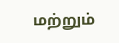மற்றும்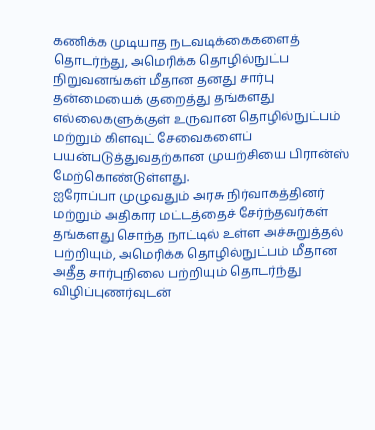கணிக்க முடியாத நடவடிக்கைகளைத் தொடர்ந்து, அமெரிக்க தொழில்நுட்ப நிறுவனங்கள் மீதான தனது சார்பு தன்மையைக் குறைத்து தங்களது எல்லைகளுக்குள் உருவான தொழில்நுட்பம் மற்றும் கிளவுட் சேவைகளைப் பயன்படுத்துவதற்கான முயற்சியை பிரான்ஸ் மேற்கொண்டுள்ளது.
ஐரோப்பா முழுவதும் அரசு நிர்வாகத்தினர் மற்றும் அதிகார மட்டத்தைச் சேர்ந்தவர்கள் தங்களது சொந்த நாட்டில் உள்ள அச்சுறுத்தல் பற்றியும், அமெரிக்க தொழில்நுட்பம் மீதான அதீத சார்புநிலை பற்றியும் தொடர்ந்து விழிப்புணர்வுடன்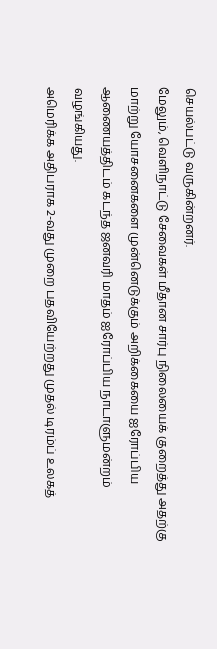செயல்பட்டு வருகின்றனர்.
மேலும், வெளிநாட்டு சேவைகள் மீதான சார்பு நிலையைக் குறைத்து அதற்கு மாற்று யோசனைகளை முன்னெடுக்கும் அறிக்கையை ஐரோப்பிய ஆணையத்திடம் கடந்த ஜனவரி மாதம் ஐரோப்பிய நாடாளுமன்றம் வழங்கியது.
அமெரிக்க அதிபராக 2-வது முறை பதவியேற்றது முதல் டிரம்ப் உலகத்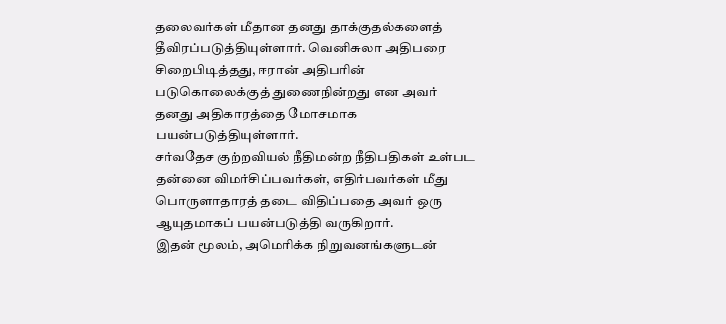தலைவர்கள் மீதான தனது தாக்குதல்களைத் தீவிரப்படுத்தியுள்ளார். வெனிசுலா அதிபரை சிறைபிடித்தது, ஈரான் அதிபரின் படுகொலைக்குத் துணைநின்றது என அவர் தனது அதிகாரத்தை மோசமாக பயன்படுத்தியுள்ளார்.
சர்வதேச குற்றவியல் நீதிமன்ற நீதிபதிகள் உள்பட தன்னை விமர்சிப்பவர்கள், எதிர்பவர்கள் மீது பொருளாதாரத் தடை விதிப்பதை அவர் ஒரு ஆயுதமாகப் பயன்படுத்தி வருகிறார்.
இதன் மூலம், அமெரிக்க நிறுவனங்களுடன்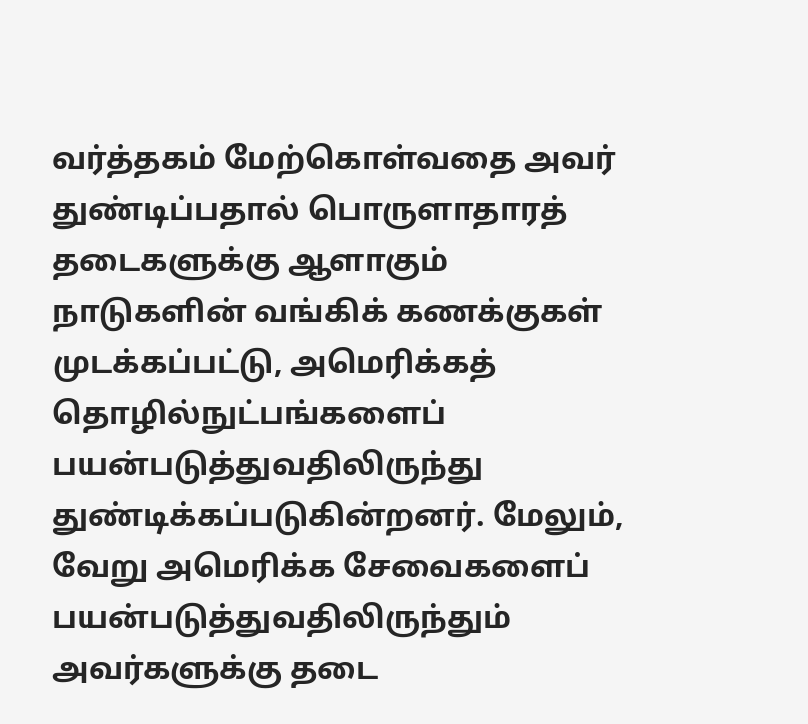வர்த்தகம் மேற்கொள்வதை அவர் துண்டிப்பதால் பொருளாதாரத் தடைகளுக்கு ஆளாகும் நாடுகளின் வங்கிக் கணக்குகள் முடக்கப்பட்டு, அமெரிக்கத் தொழில்நுட்பங்களைப் பயன்படுத்துவதிலிருந்து துண்டிக்கப்படுகின்றனர். மேலும், வேறு அமெரிக்க சேவைகளைப் பயன்படுத்துவதிலிருந்தும் அவர்களுக்கு தடை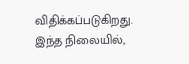விதிக்கப்படுகிறது.
இந்த நிலையில்,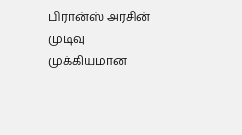பிரான்ஸ் அரசின் முடிவு முக்கியமான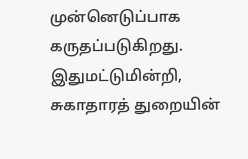முன்னெடுப்பாக கருதப்படுகிறது. இதுமட்டுமின்றி, சுகாதாரத் துறையின்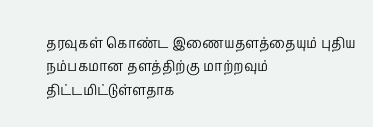தரவுகள் கொண்ட இணையதளத்தையும் புதிய நம்பகமான தளத்திற்கு மாற்றவும் திட்டமிட்டுள்ளதாக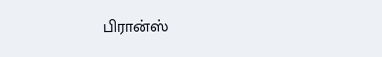பிரான்ஸ்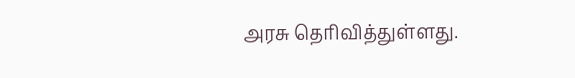அரசு தெரிவித்துள்ளது.